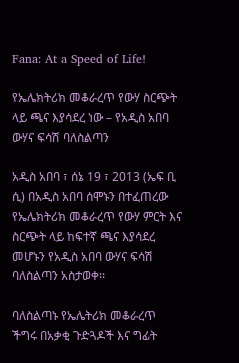Fana: At a Speed of Life!

የኤሌክትሪክ መቆራረጥ የውሃ ስርጭት ላይ ጫና እያሳደረ ነው – የአዲስ አበባ ውሃና ፍሳሽ ባለስልጣን

አዲስ አበባ ፣ ሰኔ 19 ፣ 2013 (ኤፍ ቢ ሲ) በአዲስ አበባ ሰሞኑን በተፈጠረው የኤሌክትሪክ መቆራረጥ የውሃ ምርት እና ስርጭት ላይ ከፍተኛ ጫና እያሳደረ መሆኑን የአዲስ አበባ ውሃና ፍሳሽ ባለስልጣን አስታወቀ፡፡

ባለስልጣኑ የኤሌትሪክ መቆራረጥ ችግሩ በአቃቂ ጉድጓዶች እና ግፊት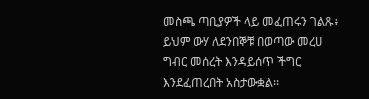መስጫ ጣቢያዎች ላይ መፈጠሩን ገልጹ፥ ይህም ውሃ ለደንበኞቹ በወጣው መረሀ ግብር መሰረት እንዳይሰጥ ችግር እንደፈጠረበት አስታውቋል፡፡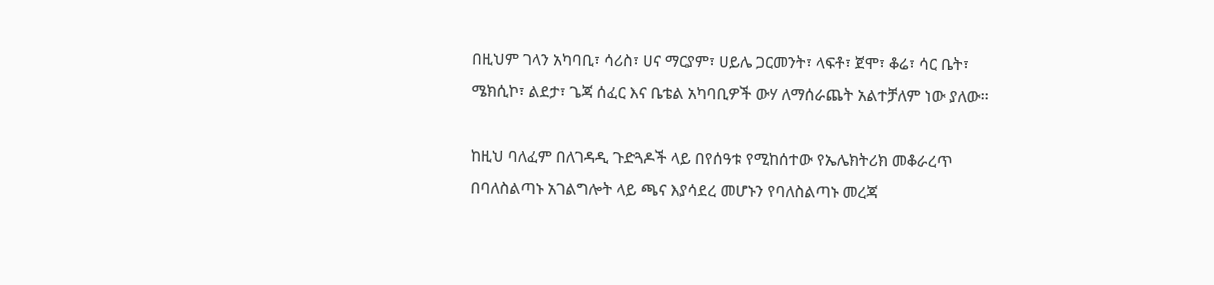በዚህም ገላን አካባቢ፣ ሳሪስ፣ ሀና ማርያም፣ ሀይሌ ጋርመንት፣ ላፍቶ፣ ጀሞ፣ ቆሬ፣ ሳር ቤት፣ ሜክሲኮ፣ ልደታ፣ ጌጃ ሰፈር እና ቤቴል አካባቢዎች ውሃ ለማሰራጨት አልተቻለም ነው ያለው፡፡

ከዚህ ባለፈም በለገዳዲ ጉድጓዶች ላይ በየሰዓቱ የሚከሰተው የኤሌክትሪክ መቆራረጥ በባለስልጣኑ አገልግሎት ላይ ጫና እያሳደረ መሆኑን የባለስልጣኑ መረጃ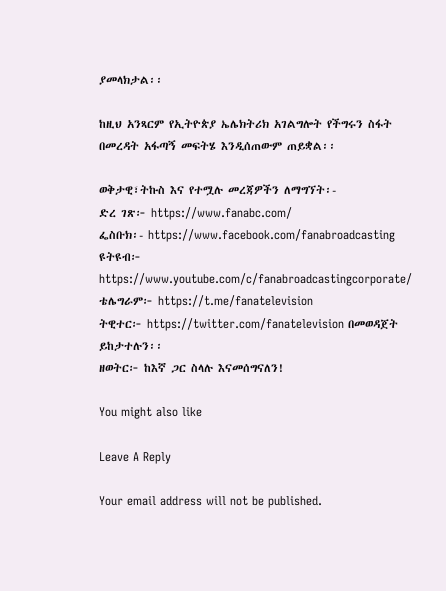ያመላክታል፡፡

ከዚህ አንጻርም የኢትዮጵያ ኤሌክትሪክ አገልግሎት የችግሩን ስፋት በመረዳት አፋጣኝ መፍትሄ እንዲሰጠውም ጠይቋል፡፡

ወቅታዊ፣ትኩስ እና የተሟሉ መረጃዎችን ለማግኘት፡-
ድረ ገጽ፦ https://www.fanabc.com/
ፌስቡክ፡- https://www.facebook.com/fanabroadcasting
ዩትዩብ፦ https://www.youtube.com/c/fanabroadcastingcorporate/
ቴሌግራም፦ https://t.me/fanatelevision
ትዊተር፦ https://twitter.com/fanatelevision በመወዳጀት ይከታተሉን፡፡
ዘወትር፦ ከእኛ ጋር ስላሉ እናመሰግናለን!

You might also like

Leave A Reply

Your email address will not be published.